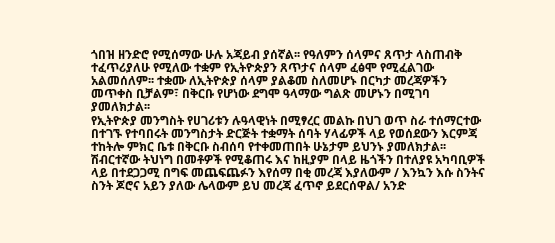ጎበዝ ዘንድሮ የሚሰማው ሁሉ አጃይብ ያሰኛል፡፡ የዓለምን ሰላምና ጸጥታ ላስጠብቅ ተፈጥሪያለሁ የሚለው ተቋም የኢትዮጵያን ጸጥታና ሰላም ፈፅሞ የሚፈልገው አልመሰለም፡፡ ተቋሙ ለኢትዮጵያ ሰላም ያልቆመ ስለመሆኑ በርካታ መረጃዎችን መጥቀስ ቢቻልም፣ በቅርቡ የሆነው ደግሞ ዓላማው ግልጽ መሆኑን በሚገባ ያመለክታል፡፡
የኢትዮጵያ መንግስት የሀገሪቱን ሉዓላዊነት በሚፃረር መልኩ በህገ ወጥ ስራ ተሰማርተው በተገኙ የተባበሩት መንግስታት ድርጅት ተቋማት ሰባት ሃላፊዎች ላይ የወሰደውን እርምጃ ተከትሎ ምክር ቤቱ በቅርቡ ስብሰባ የተቀመጠበት ሁኔታም ይህንኑ ያመለክታል፡፡
ሽብርተኛው ትህነግ በመቶዎች የሚቆጠሩ እና ከዚያም በላይ ዜጎችን በተለያዩ አካባቢዎች ላይ በተደጋጋሚ በግፍ መጨፍጨፉን እየሰማ በቂ መረጃ እያለውም / እንኳን እሱ ስንትና ስንት ጆሮና አይን ያለው ሌላውም ይህ መረጃ ፈጥኖ ይደርሰዋል/ አንድ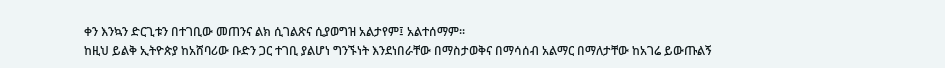ቀን እንኳን ድርጊቱን በተገቢው መጠንና ልክ ሲገልጽና ሲያወግዝ አልታየም፤ አልተሰማም፡፡
ከዚህ ይልቅ ኢትዮጵያ ከአሸባሪው ቡድን ጋር ተገቢ ያልሆነ ግንኙነት እንደነበራቸው በማስታወቅና በማሳሰብ አልማር በማለታቸው ከአገሬ ይውጡልኝ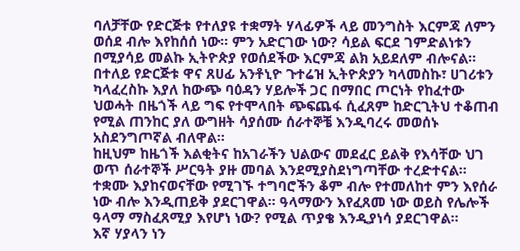ባለቻቸው የድርጅቱ የተለያዩ ተቋማት ሃላፊዎች ላይ መንግስት እርምጃ ለምን ወሰደ ብሎ እየከሰሰ ነው፡፡ ምን አድርገው ነው? ሳይል ፍርደ ገምድልነቱን በሚያሳይ መልኩ ኢትዮጵያ የወሰደችው እርምጃ ልክ አይደለም ብሎናል፡፡
በተለይ የድርጅቱ ዋና ጸሀፊ አንቶኒዮ ጉተሬዝ ኢትዮጵያን ካላመስኩ፣ ሀገሪቱን ካላፈረስኩ እያለ ከውጭ ባዕዳን ሃይሎች ጋር በማበር ጦርነት የከፈተው ህወሓት በዜጎች ላይ ግፍ የተሞላበት ጭፍጨፋ ሲፈጸም ከድርጊትህ ተቆጠብ የሚል ጠንከር ያለ ውግዘት ሳያሰሙ ሰራተኞቼ እንዲባረሩ መወሰኑ አስደንግጦኛል ብለዋል።
ከዚህም ከዜጎች እልቂትና ከአገራችን ህልውና መደፈር ይልቅ የእሳቸው ህገ ወጥ ሰራተኞች ሥርዓት ያዙ መባል እንደሚያስደነግጣቸው ተረድተናል፡፡
ተቋሙ እያከናወናቸው የሚገኙ ተግባሮችን ቆም ብሎ የተመለከተ ምን እየሰራ ነው ብሎ እንዲጠይቅ ያደርገዋል፡፡ ዓላማውን እየፈጸመ ነው ወይስ የሌሎች ዓላማ ማስፈጸሚያ እየሆነ ነው? የሚል ጥያቄ እንዲያነሳ ያደርገዋል፡፡
እኛ ሃያላን ነን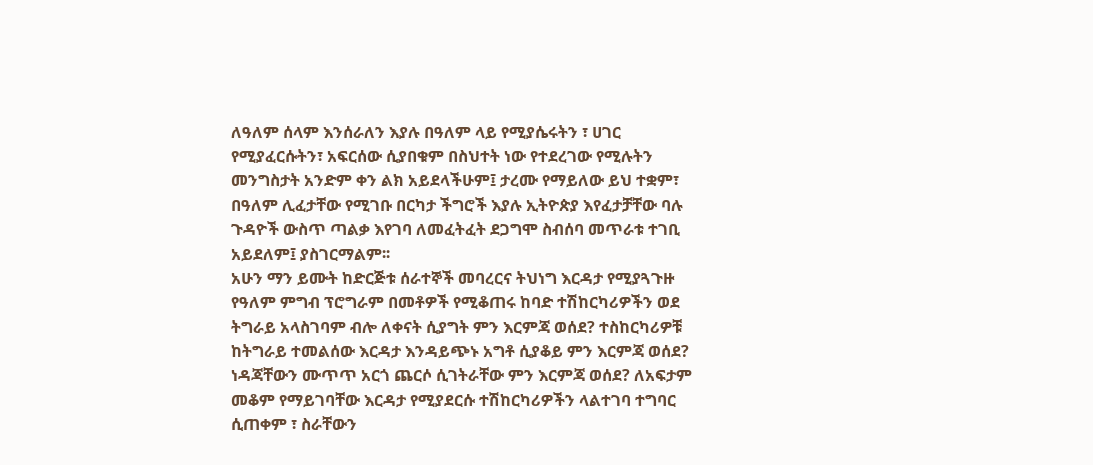ለዓለም ሰላም እንሰራለን እያሉ በዓለም ላይ የሚያሴሩትን ፣ ሀገር የሚያፈርሱትን፣ አፍርሰው ሲያበቁም በስህተት ነው የተደረገው የሚሉትን መንግስታት አንድም ቀን ልክ አይደላችሁም፤ ታረሙ የማይለው ይህ ተቋም፣ በዓለም ሊፈታቸው የሚገቡ በርካታ ችግሮች እያሉ ኢትዮጵያ እየፈታቻቸው ባሉ ጉዳዮች ውስጥ ጣልቃ እየገባ ለመፈትፈት ደጋግሞ ስብሰባ መጥራቱ ተገቢ አይደለም፤ ያስገርማልም፡፡
አሁን ማን ይሙት ከድርጅቱ ሰራተኞች መባረርና ትህነግ እርዳታ የሚያጓጉዙ የዓለም ምግብ ፕሮግራም በመቶዎች የሚቆጠሩ ከባድ ተሽከርካሪዎችን ወደ ትግራይ አላስገባም ብሎ ለቀናት ሲያግት ምን እርምጃ ወሰደ? ተስከርካሪዎቹ ከትግራይ ተመልሰው እርዳታ እንዳይጭኑ አግቶ ሲያቆይ ምን እርምጃ ወሰደ? ነዳጃቸውን ሙጥጥ አርጎ ጨርሶ ሲገትራቸው ምን እርምጃ ወሰደ? ለአፍታም መቆም የማይገባቸው እርዳታ የሚያደርሱ ተሽከርካሪዎችን ላልተገባ ተግባር ሲጠቀም ፣ ስራቸውን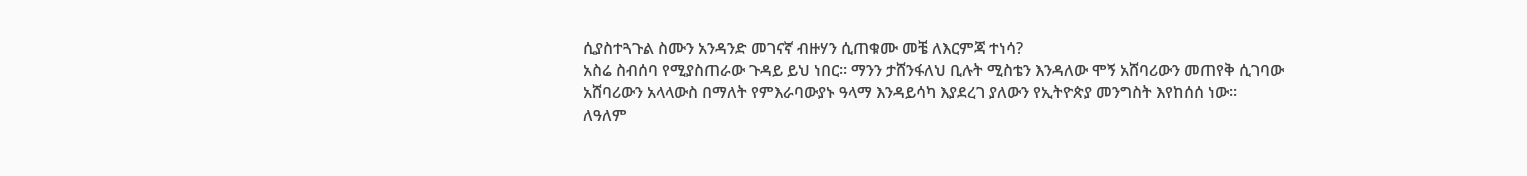ሲያስተጓጉል ስሙን አንዳንድ መገናኛ ብዙሃን ሲጠቁሙ መቼ ለእርምጃ ተነሳ?
አስሬ ስብሰባ የሚያስጠራው ጉዳይ ይህ ነበር። ማንን ታሸንፋለህ ቢሉት ሚስቴን እንዳለው ሞኝ አሸባሪውን መጠየቅ ሲገባው አሸባሪውን አላላውስ በማለት የምእራባውያኑ ዓላማ እንዳይሳካ እያደረገ ያለውን የኢትዮጵያ መንግስት እየከሰሰ ነው፡፡
ለዓለም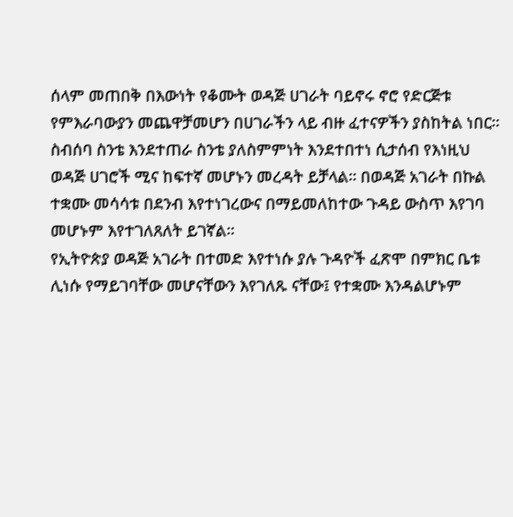ሰላም መጠበቅ በእውነት የቆሙት ወዳጅ ሀገራት ባይኖሩ ኖሮ የድርጅቱ የምእራባውያን መጨዋቻመሆን በሀገራችን ላይ ብዙ ፈተናዎችን ያስከትል ነበር፡፡ ስብሰባ ስንቴ እንደተጠራ ስንቴ ያለስምምነት እንደተበተነ ሲታሰብ የእነዚህ ወዳጅ ሀገሮች ሚና ከፍተኛ መሆኑን መረዳት ይቻላል፡፡ በወዳጅ አገራት በኩል ተቋሙ መሳሳቱ በደንብ እየተነገረውና በማይመለከተው ጉዳይ ውስጥ እየገባ መሆኑም እየተገለጸለት ይገኛል፡፡
የኢትዮጵያ ወዳጅ አገራት በተመድ እየተነሱ ያሉ ጉዳዮች ፈጽሞ በምክር ቤቱ ሊነሱ የማይገባቸው መሆናቸውን እየገለጹ ናቸው፤ የተቋሙ እንዳልሆኑም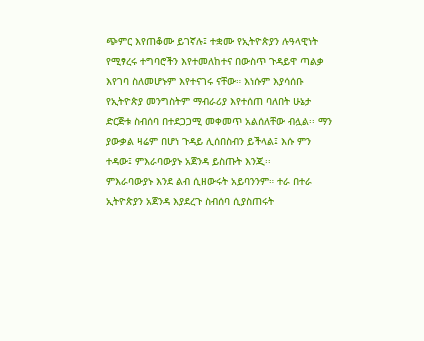ጭምር እየጠቆሙ ይገኛሉ፤ ተቋሙ የኢትዮጵያን ሉዓላዊነት የሚፃረሩ ተግባሮችን እየተመለከተና በውስጥ ጉዳይዋ ጣልቃ እየገባ ስለመሆኑም እየተናገሩ ናቸው። እነሱም እያሳሰቡ የኢትዮጵያ መንግስትም ማብራሪያ እየተሰጠ ባለበት ሁኔታ ድርጅቱ ስብሰባ በተደጋጋሚ መቀመጥ አልሰለቸው ብሏል፡፡ ማን ያውቃል ዛሬም በሆነ ጉዳይ ሊሰበስብን ይችላል፤ እሱ ምን ተዳው፤ ምእራባውያኑ አጀንዳ ይስጡት እንጂ፡፡
ምእራባውያኑ እንደ ልብ ሲዘውሩት አይባንንም። ተራ በተራ ኢትዮጵያን አጀንዳ እያደረጉ ስብሰባ ሲያስጠሩት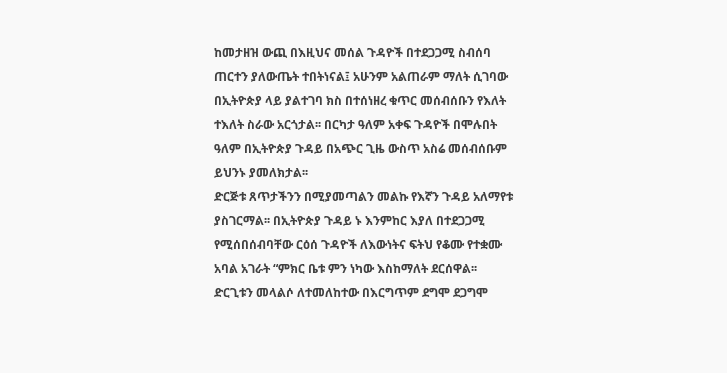ከመታዘዝ ውጪ በእዚህና መሰል ጉዳዮች በተደጋጋሚ ስብሰባ ጠርተን ያለውጤት ተበትነናል፤ አሁንም አልጠራም ማለት ሲገባው በኢትዮጵያ ላይ ያልተገባ ክስ በተሰነዘረ ቁጥር መሰብሰቡን የእለት ተእለት ስራው አርጎታል፡፡ በርካታ ዓለም አቀፍ ጉዳዮች በሞሉበት ዓለም በኢትዮጵያ ጉዳይ በአጭር ጊዜ ውስጥ አስሬ መሰብሰቡም ይህንኑ ያመለክታል፡፡
ድርጅቱ ጸጥታችንን በሚያመጣልን መልኩ የእኛን ጉዳይ አለማየቱ ያስገርማል፡፡ በኢትዮጵያ ጉዳይ ኑ እንምከር እያለ በተደጋጋሚ የሚሰበሰብባቸው ርዕሰ ጉዳዮች ለእውነትና ፍትህ የቆሙ የተቋሙ አባል አገራት “ምክር ቤቱ ምን ነካው እስከማለት ደርሰዋል፡፡ ድርጊቱን መላልሶ ለተመለከተው በእርግጥም ደግሞ ደጋግሞ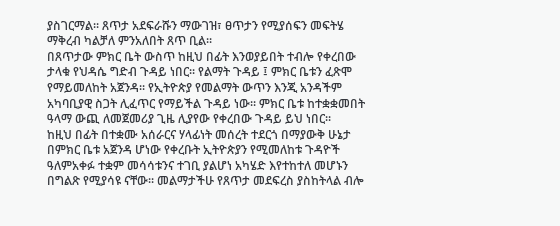ያስገርማል፡፡ ጸጥታ አደፍራሹን ማውገዝ፣ ፀጥታን የሚያሰፍን መፍትሄ ማቅረብ ካልቻለ ምንአለበት ጸጥ ቢል፡፡
በጸጥታው ምክር ቤት ውስጥ ከዚህ በፊት እንወያይበት ተብሎ የቀረበው ታላቁ የህዳሴ ግድብ ጉዳይ ነበር፡፡ የልማት ጉዳይ ፤ ምክር ቤቱን ፈጽሞ የማይመለከት አጀንዳ፡፡ የኢትዮጵያ የመልማት ውጥን እንጂ አንዳችም አካባቢያዊ ስጋት ሊፈጥር የማይችል ጉዳይ ነው፡፡ ምክር ቤቱ ከተቋቋመበት ዓላማ ውጪ ለመጀመሪያ ጊዜ ሊያየው የቀረበው ጉዳይ ይህ ነበር፡፡
ከዚህ በፊት በተቋሙ አሰራርና ሃላፊነት መሰረት ተደርጎ በማያውቅ ሁኔታ በምክር ቤቱ አጀንዳ ሆነው የቀረቡት ኢትዮጵያን የሚመለከቱ ጉዳዮች ዓለምአቀፉ ተቋም መሳሳቱንና ተገቢ ያልሆነ አካሄድ እየተከተለ መሆኑን በግልጽ የሚያሳዩ ናቸው፡፡ መልማታችሁ የጸጥታ መደፍረስ ያስከትላል ብሎ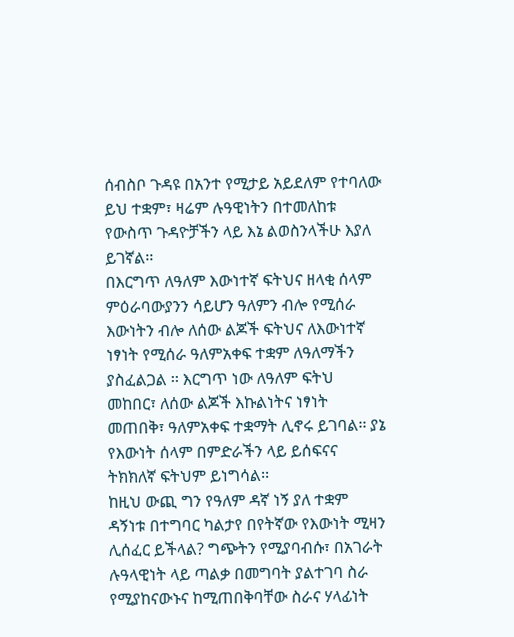ሰብስቦ ጉዳዩ በአንተ የሚታይ አይደለም የተባለው ይህ ተቋም፣ ዛሬም ሉዓዊነትን በተመለከቱ የውስጥ ጉዳዮቻችን ላይ እኔ ልወስንላችሁ እያለ ይገኛል፡፡
በእርግጥ ለዓለም እውነተኛ ፍትህና ዘላቂ ሰላም ምዕራባውያንን ሳይሆን ዓለምን ብሎ የሚሰራ እውነትን ብሎ ለሰው ልጆች ፍትህና ለእውነተኛ ነፃነት የሚሰራ ዓለምአቀፍ ተቋም ለዓለማችን ያስፈልጋል ፡፡ እርግጥ ነው ለዓለም ፍትህ መከበር፣ ለሰው ልጆች እኩልነትና ነፃነት መጠበቅ፣ ዓለምአቀፍ ተቋማት ሊኖሩ ይገባል፡፡ ያኔ የእውነት ሰላም በምድራችን ላይ ይሰፍናና ትክክለኛ ፍትህም ይነግሳል፡፡
ከዚህ ውጪ ግን የዓለም ዳኛ ነኝ ያለ ተቋም ዳኝነቱ በተግባር ካልታየ በየትኛው የእውነት ሚዛን ሊሰፈር ይችላል? ግጭትን የሚያባብሱ፣ በአገራት ሉዓላዊነት ላይ ጣልቃ በመግባት ያልተገባ ስራ የሚያከናውኑና ከሚጠበቅባቸው ስራና ሃላፊነት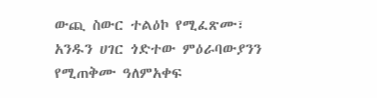ውጪ ስውር ተልዕኮ የሚፈጽሙ፣ አንዱን ሀገር ጎድተው ምዕራባውያንን የሚጠቅሙ ዓለምአቀፍ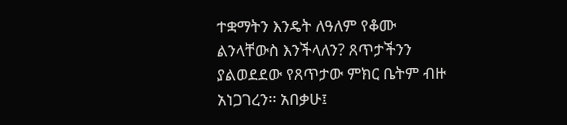ተቋማትን እንዴት ለዓለም የቆሙ ልንላቸውስ እንችላለን? ጸጥታችንን ያልወደደው የጸጥታው ምክር ቤትም ብዙ አነጋገረን፡፡ አበቃሁ፤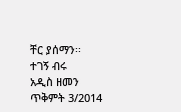ቸር ያሰማን፡፡
ተገኝ ብሩ
አዲስ ዘመን ጥቅምት 3/2014